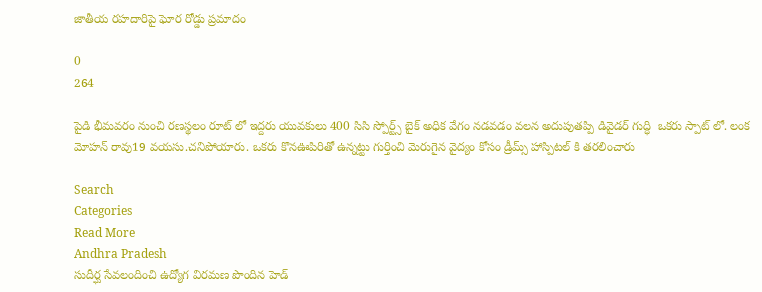జాతీయ రహదారిపై ఘోర రోడ్డు ప్రమాదం

0
264

పైడి భీమవరం నుంచి రణస్థలం రూట్ లో ఇద్దరు యువకులు 400 సిసి స్పోర్ట్స్ బైక్ అధిక వేగం నడవడం వలన అదుపుతప్పి డివైడర్ గుద్ధి  ఒకరు స్పాట్ లో. లంక మోహన్ రావు19 వయసు.చనిపోయారు. ఒకరు కొనఊపిరితో ఉన్నట్టు గుర్తించి మెరుగైన వైద్యం కోసం డ్రీమ్స్ హాస్పిటల్ కి తరలించారు

Search
Categories
Read More
Andhra Pradesh
సుదీర్ఘ సేవలందించి ఉద్యోగ విరమణ పొందిన హెడ్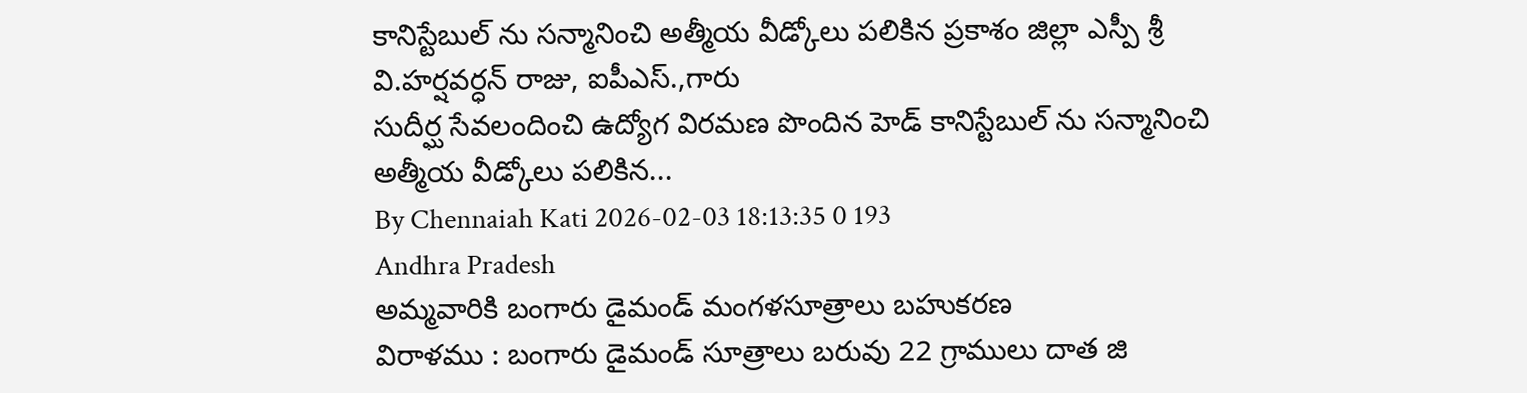కానిస్టేబుల్ ను సన్మానించి అత్మీయ వీడ్కోలు పలికిన ప్రకాశం జిల్లా ఎస్పీ శ్రీ వి.హర్షవర్ధన్ రాజు, ఐపీఎస్.,గారు
సుదీర్ఘ సేవలందించి ఉద్యోగ విరమణ పొందిన హెడ్ కానిస్టేబుల్ ను సన్మానించి అత్మీయ వీడ్కోలు పలికిన...
By Chennaiah Kati 2026-02-03 18:13:35 0 193
Andhra Pradesh
అమ్మవారికి బంగారు డైమండ్ మంగళసూత్రాలు బహుకరణ
విరాళము : బంగారు డైమండ్ సూత్రాలు బరువు 22 గ్రాములు దాత జి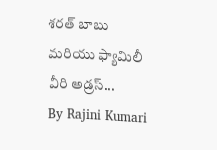శరత్ బాబు మరియు ఫ్యామిలీ వీరి అడ్రస్...
By Rajini Kumari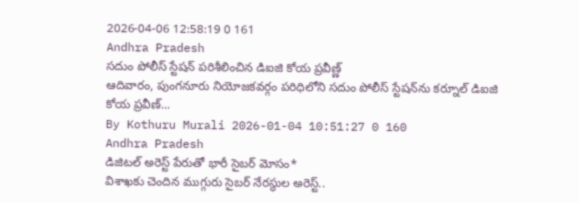2026-04-06 12:58:19 0 161
Andhra Pradesh
సదుం పోలీస్ స్టేషన్ పరిశీలించిన డిఐజి కోయ ప్రవీణ్ణ్
ఆదివారం, పుంగనూరు నియోజకవర్గం పరిధిలోని సదుం పోలీస్ స్టేషన్‌ను కర్నూల్ డిఐజి కోయ ప్రవీణ్...
By Kothuru Murali 2026-01-04 10:51:27 0 160
Andhra Pradesh
డిజిటల్ అరెస్ట్ పేరుతో భారీ సైబర్ మోసం*
విశాఖకు చెందిన ముగ్గురు సైబర్ నేరస్థుల అరెస్ట్..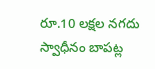రూ.10 లక్షల నగదు స్వాధీనం బాపట్ల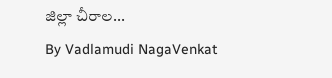జిల్లా చీరాల...
By Vadlamudi NagaVenkat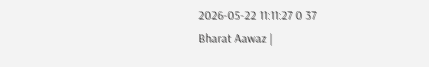2026-05-22 11:11:27 0 37
Bharat Aawaz |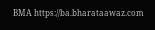BMA https://ba.bharataawaz.com